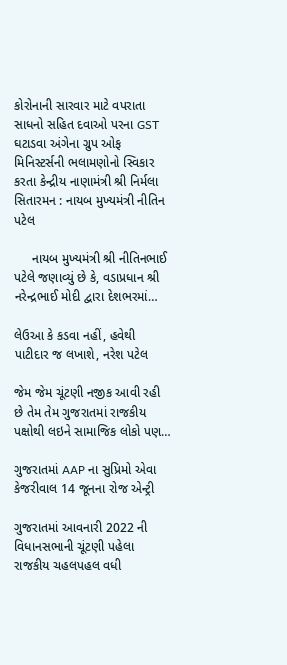કોરોનાની સારવાર માટે વપરાતા સાધનો સહિત દવાઓ પરના GST ઘટાડવા અંગેના ગ્રુપ ઓફ મિનિસ્ટર્સની ભલામણોનો સ્વિકાર કરતા કેન્દ્રીય નાણામંત્રી શ્રી નિર્મલા સિતારમન : નાયબ મુખ્યમંત્રી નીતિન પટેલ

     નાયબ મુખ્યમંત્રી શ્રી નીતિનભાઈ પટેલે જણાવ્યું છે કે, વડાપ્રધાન શ્રી નરેન્દ્રભાઈ મોદી દ્વારા દેશભરમાં…

લેઉઆ કે કડવા નહીં, હવેથી પાટીદાર જ લખાશે, નરેશ પટેલ

જેમ જેમ ચૂંટણી નજીક આવી રહી છે તેમ તેમ ગુજરાતમાં રાજકીય પક્ષોથી લઇને સામાજિક લોકો પણ…

ગુજરાતમાં AAP ના સુપ્રિમો એવા કેજરીવાલ 14 જૂનના રોજ એન્ટ્રી

ગુજરાતમાં આવનારી 2022 ની વિધાનસભાની ચૂંટણી પહેલા રાજકીય ચહલપહલ વધી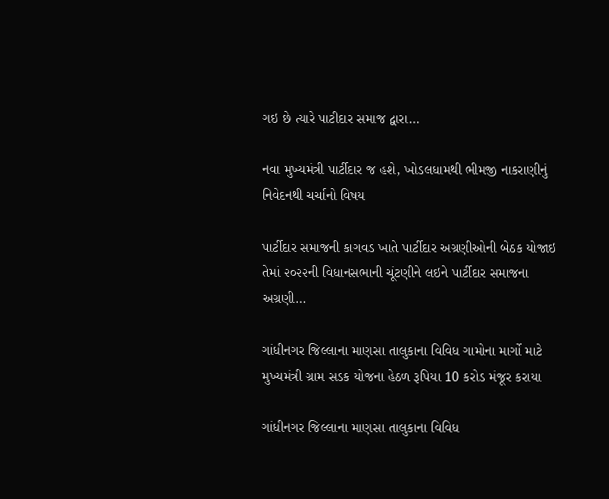ગઇ છે ત્યારે પાટીદાર સમાજ દ્વારા…

નવા મુખ્યમંત્રી પાર્ટીદાર જ હશે, ખોડલધામથી ભીમજી નાકરાણીનું નિવેદનથી ચર્ચાનો વિષય

પાર્ટીદાર સમાજની કાગવડ ખાતે પાર્ટીદાર અગ્રણીઓની બેઠક યોજાઇ તેમાં ૨૦૨૨ની વિધાનસભાની ચૂંટણીને લઇને પાર્ટીદાર સમાજના અગ્રણી…

ગાંધીનગર જિલ્લાના માણસા તાલુકાના વિવિધ ગામોના માર્ગો માટે મુખ્યમંત્રી ગ્રામ સડક યોજના હેઠળ રૂપિયા 10 કરોડ મંજૂર કરાયા

ગાંધીનગર જિલ્લાના માણસા તાલુકાના વિવિધ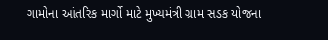ગામોના આંતરિક માર્ગો માટે મુખ્યમંત્રી ગ્રામ સડક યોજના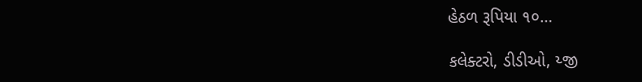હેઠળ રૂપિયા ૧૦…

કલેક્ટરો, ડીડીઓ, ય્જી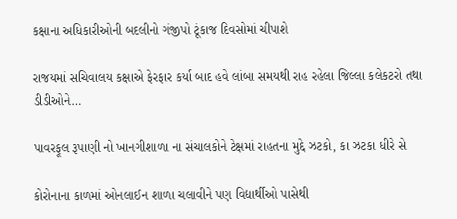કક્ષાના અધિકારીઓની બદલીનો ગંજીપો ટૂંકાજ દિવસોમાં ચીપાશે

રાજયમાં સચિવાલય કક્ષાએ ફેરફાર કર્યા બાદ હવે લાંબા સમયથી રાહ રહેલા જિલ્લા કલેકટરો તથા ડીડીઓને…

પાવરફૂલ રૂપાણી નો ખાનગીશાળા ના સંચાલકોને ટેક્ષમાં રાહતના મુદ્દે ઝટકો, કા ઝટકા ધીરે સે

કોરોનાના કાળમાં ઓનલાઈન શાળા ચલાવીને પણ વિદ્યાર્થીઓ પાસેથી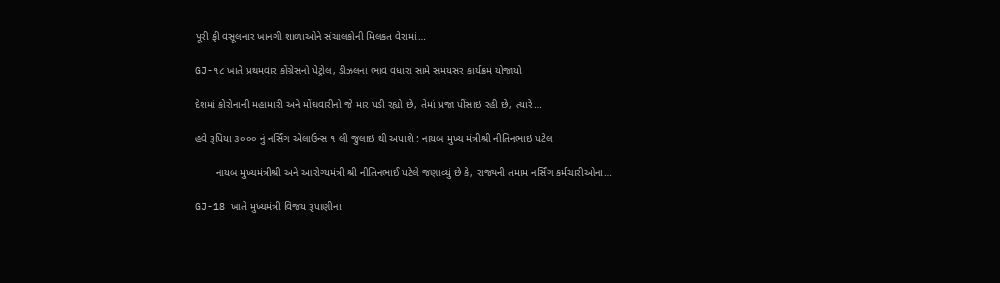પૂરી ફી વસૂલનાર ખાનગી શાળાઓને સંચાલકોની મિલકત વેરામાં…

GJ-૧૮ ખાતે પ્રથમવાર કોંગ્રેસનો પેટ્રોલ, ડીઝલના ભાવ વધારા સામે સમયસર કાર્યક્રમ યોજાયો

દેશમાં કોરોનાની મહામારી અને મોંઘવારીનો જે માર પડી રહ્યો છે, તેમાં પ્રજા પીંસાઇ રહી છે, ત્યારે…

હવે રૂપિયા ૩૦૦૦ નું નર્સિંગ એલાઉન્સ ૧ લી જુલાઇ થી અપાશે : નાયબ મુખ્ય મંત્રીશ્રી નીતિનભાઇ પટેલ

       નાયબ મુખ્યમંત્રીશ્રી અને આરોગ્યમંત્રી શ્રી નીતિનભાઈ પટેલે જણાવ્યું છે કે, રાજ્યની તમામ નર્સિંગ કર્મચારીઓના…

GJ-18 ખાતે મુખ્યમંત્રી વિજય રૂપાણીના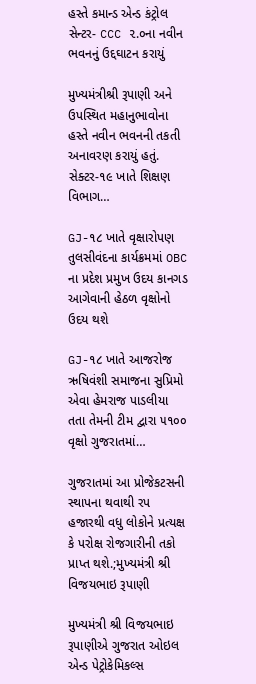હસ્તે કમાન્ડ એન્ડ કંટ્રોલ સેન્ટર- CCC ૨.૦ના નવીન ભવનનું ઉદ્દઘાટન કરાયું

મુખ્યમંત્રીશ્રી રૂપાણી અને ઉપસ્થિત મહાનુભાવોના હસ્તે નવીન ભવનની તકતી અનાવરણ કરાયું હતું. સેક્ટર-૧૯ ખાતે શિક્ષણ વિભાગ…

GJ-૧૮ ખાતે વૃક્ષારોપણ તુલસીવંદના કાર્યક્રમમાં OBC ના પ્રદેશ પ્રમુખ ઉદય કાનગડ આગેવાની હેઠળ વૃક્ષોનો ઉદય થશે

GJ-૧૮ ખાતે આજરોજ ઋષિવંશી સમાજના સુપ્રિમો એવા હેમરાજ પાડલીયા તતા તેમની ટીમ દ્વારા ૫૧૦૦ વૃક્ષો ગુજરાતમાં…

ગુજરાતમાં આ પ્રોજેકટસની સ્થાપના થવાથી રપ હજારથી વધુ લોકોને પ્રત્યક્ષ કે પરોક્ષ રોજગારીની તકો પ્રાપ્ત થશે.;મુખ્યમંત્રી શ્રી વિજયભાઇ રૂપાણી

મુખ્યમંત્રી શ્રી વિજયભાઇ રૂપાણીએ ગુજરાત ઓઇલ એન્ડ પેટ્રોકેમિકલ્સ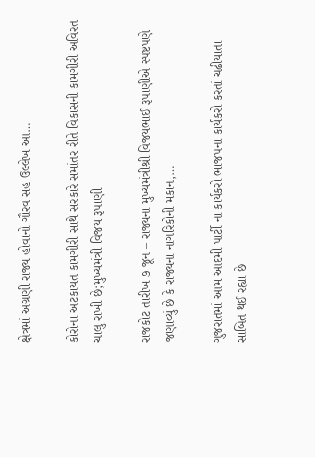ક્ષેત્રમાં અગ્રણી રાજ્ય હોવાનો ગૌરવ સહ ઉલ્લેખ આ…

કોરોના અટકાયત કામગીરી સાથે સરકારે સમાંતર રીતે વિકાસની કામગીરી અવિરત ચાલુ રાખી છે;મુખ્યમંત્રી વિજય રૂપાણી

રાજકોટ તારીખ ૭ જૂન – રાજ્યના મુખ્યમંત્રીશ્રી વિજયભાઈ રૂપાણીએ સ્પષ્ટપણે જણાવ્યું છે કે રાજ્યના નાગરિકોની મકાન,…

ગુજરાતમાં આમ આદમી પાર્ટી ના કાર્યકરો ભાજપના કાર્યકરો કરતાં ચઢીયાતા સાબિત થઈ રહ્યા છે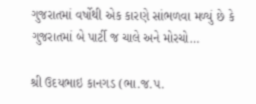ગુજરાતમાં વર્ષોથી એક કારણે સાંભળવા મળ્યું છે કે ગુજરાતમાં બે પાર્ટી જ ચાલે અને મોરચો…

શ્રી ઉદયભાઇ કાનગડ (ભા.જ.પ.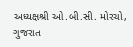અધ્યક્ષશ્રી ઓ.બી.સી. મોરચો, ગુજરાત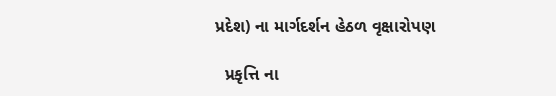પ્રદેશ) ના માર્ગદર્શન હેઠળ વૃક્ષારોપણ

  પ્રકૃત્તિ ના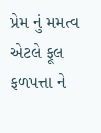પ્રેમ નું મમત્વ એટલે ફૂલ ફળપત્તા ને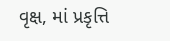વૃક્ષ, માં પ્રકૃત્તિ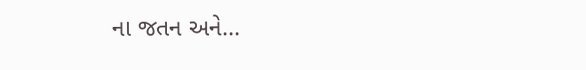ના જતન અને…